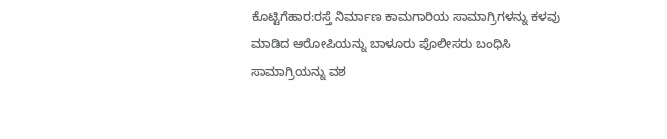ಕೊಟ್ಟಿಗೆಹಾರ:ರಸ್ತೆ ನಿರ್ಮಾಣ ಕಾಮಗಾರಿಯ ಸಾಮಾಗ್ರಿಗಳನ್ನು ಕಳವು ಮಾಡಿದ ಆರೋಪಿಯನ್ನು ಬಾಳೂರು ಪೊಲೀಸರು ಬಂಧಿಸಿ ಸಾಮಾಗ್ರಿಯನ್ನು ವಶ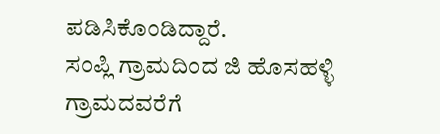ಪಡಿಸಿಕೊಂಡಿದ್ದಾರೆ.
ಸಂಪ್ಲಿ ಗ್ರಾಮದಿಂದ ಜಿ ಹೊಸಹಳ್ಳಿ ಗ್ರಾಮದವರೆಗೆ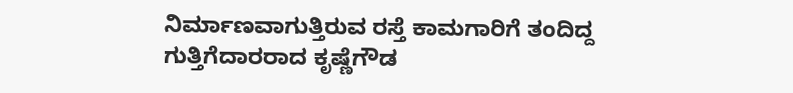ನಿರ್ಮಾಣವಾಗುತ್ತಿರುವ ರಸ್ತೆ ಕಾಮಗಾರಿಗೆ ತಂದಿದ್ದ ಗುತ್ತಿಗೆದಾರರಾದ ಕೃಷ್ಣೆಗೌಡ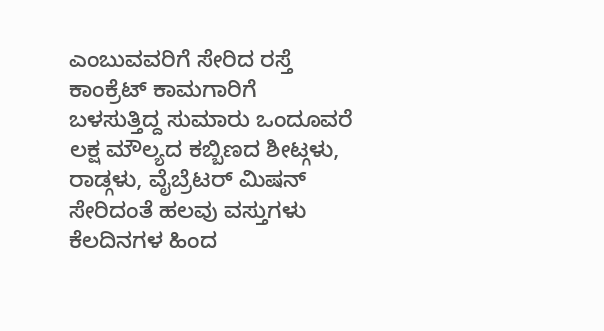ಎಂಬುವವರಿಗೆ ಸೇರಿದ ರಸ್ತೆ ಕಾಂಕ್ರೆಟ್ ಕಾಮಗಾರಿಗೆ ಬಳಸುತ್ತಿದ್ದ ಸುಮಾರು ಒಂದೂವರೆ ಲಕ್ಷ ಮೌಲ್ಯದ ಕಬ್ಬಿಣದ ಶೀಟ್ಗಳು, ರಾಡ್ಗಳು, ವೈಬ್ರೆಟರ್ ಮಿಷನ್ ಸೇರಿದಂತೆ ಹಲವು ವಸ್ತುಗಳು ಕೆಲದಿನಗಳ ಹಿಂದ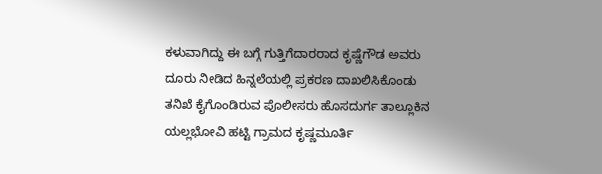ಕಳುವಾಗಿದ್ದು ಈ ಬಗ್ಗೆ ಗುತ್ತಿಗೆದಾರರಾದ ಕೃಷ್ಣೆಗೌಡ ಅವರು ದೂರು ನೀಡಿದ ಹಿನ್ನಲೆಯಲ್ಲಿ ಪ್ರಕರಣ ದಾಖಲಿಸಿಕೊಂಡು ತನಿಖೆ ಕೈಗೊಂಡಿರುವ ಪೊಲೀಸರು ಹೊಸದುರ್ಗ ತಾಲ್ಲೂಕಿನ ಯಲ್ಲಭೋವಿ ಹಟ್ಟಿ ಗ್ರಾಮದ ಕೃಷ್ಣಮೂರ್ತಿ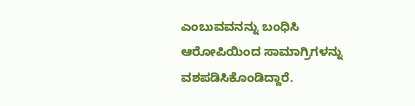ಎಂಬುವವನನ್ನು ಬಂಧಿಸಿ ಆರೋಪಿಯಿಂದ ಸಾಮಾಗ್ರಿಗಳನ್ನು ವಶಪಡಿಸಿಕೊಂಡಿದ್ದಾರೆ.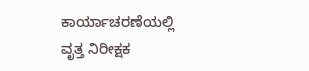ಕಾರ್ಯಾಚರಣೆಯಲ್ಲಿ ವೃತ್ತ ನಿರೀಕ್ಷಕ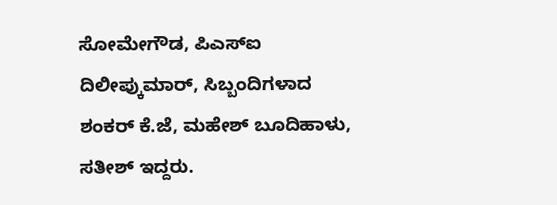ಸೋಮೇಗೌಡ, ಪಿಎಸ್ಐ ದಿಲೀಪ್ಕುಮಾರ್, ಸಿಬ್ಬಂದಿಗಳಾದ ಶಂಕರ್ ಕೆ.ಜೆ, ಮಹೇಶ್ ಬೂದಿಹಾಳು, ಸತೀಶ್ ಇದ್ದರು.